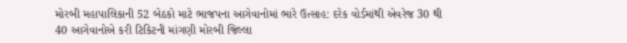મોરબી મહાપાલિકાની 52 બેઠકો માટે ભાજપના આગેવાનોમાં ભારે ઉત્સાહ: દરેક વોર્ડમાંથી એવરેજ 30 થી 40 આગેવાનોએ કરી ટિકિટની માંગણી મોરબી જિલ્લા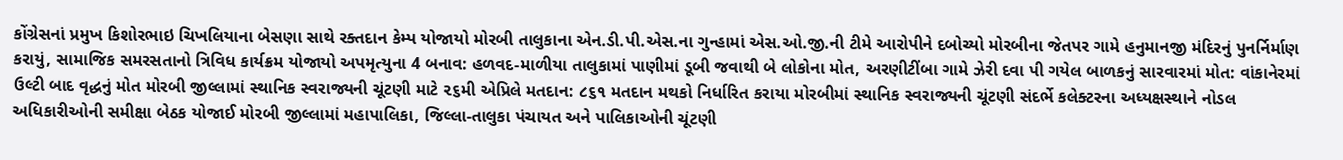કોંગ્રેસનાં પ્રમુખ કિશોરભાઇ ચિખલિયાના બેસણા સાથે રક્તદાન કેમ્પ યોજાયો મોરબી તાલુકાના એન.ડી.પી.એસ.ના ગુન્હામાં એસ.ઓ.જી.ની ટીમે આરોપીને દબોચ્યો મોરબીના જેતપર ગામે હનુમાનજી મંદિરનું પુનર્નિર્માણ કરાયું, સામાજિક સમરસતાનો ત્રિવિધ કાર્યક્રમ યોજાયો અપમૃત્યુના 4 બનાવ: હળવદ-માળીયા તાલુકામાં પાણીમાં ડૂબી જવાથી બે લોકોના મોત, અરણીટીંબા ગામે ઝેરી દવા પી ગયેલ બાળકનું સારવારમાં મોત: વાંકાનેરમાં ઉલ્ટી બાદ વૃદ્ધનું મોત મોરબી જીલ્લામાં સ્થાનિક સ્વરાજ્યની ચૂંટણી માટે ૨૬મી એપ્રિલે મતદાન: ૮૬૧ મતદાન મથકો નિર્ધારિત કરાયા મોરબીમાં સ્થાનિક સ્વરાજ્યની ચૂંટણી સંદર્ભે કલેક્ટરના અધ્યક્ષસ્થાને નોડલ અધિકારીઓની સમીક્ષા બેઠક યોજાઈ મોરબી જીલ્લામાં મહાપાલિકા, જિલ્લા-તાલુકા પંચાયત અને પાલિકાઓની ચૂંટણી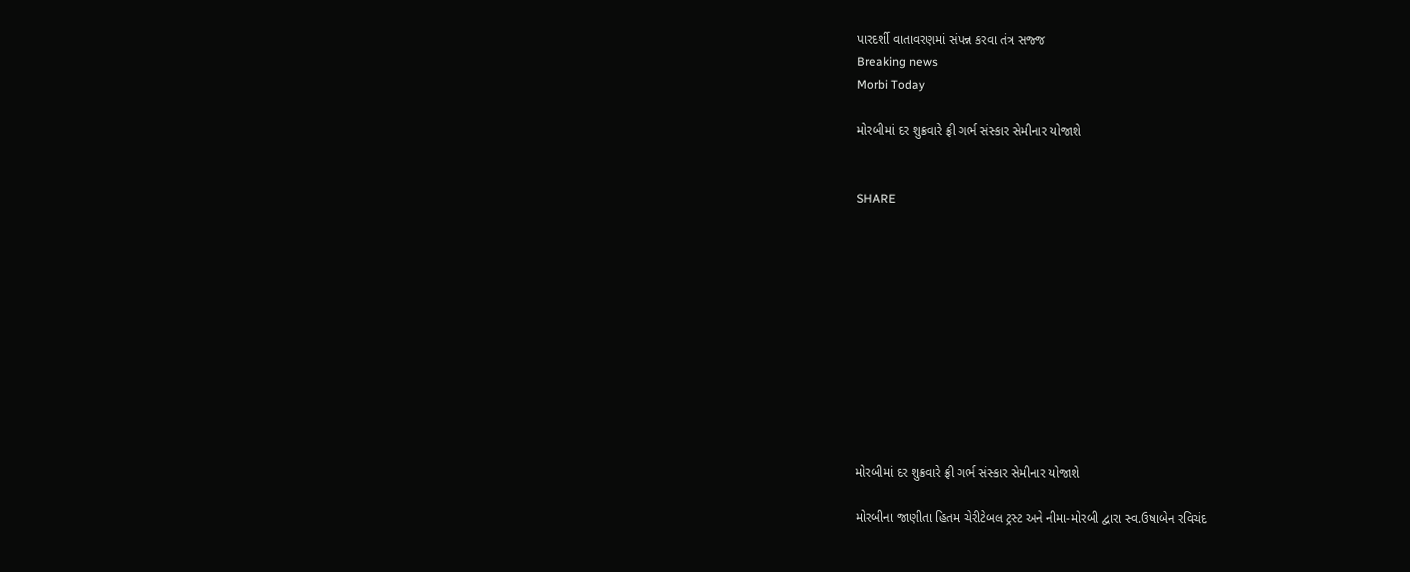પારદર્શી વાતાવરણમાં સંપન્ન કરવા તંત્ર સજ્જ
Breaking news
Morbi Today

મોરબીમાં દર શુક્રવારે ફ્રી ગર્ભ સંસ્કાર સેમીનાર યોજાશે


SHARE











મોરબીમાં દર શુક્રવારે ફ્રી ગર્ભ સંસ્કાર સેમીનાર યોજાશે

મોરબીના જાણીતા હિતમ ચેરીટેબલ ટ્રસ્ટ અને નીમા-મોરબી દ્વારા સ્વ.ઉષાબેન રવિચંદ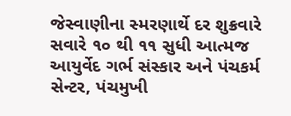જેસ્વાણીના સ્મરણાર્થે દર શુક્રવારે સવારે ૧૦ થી ૧૧ સુધી આત્મજ આયુર્વેદ ગર્ભ સંસ્કાર અને પંચકર્મ સેન્ટર, પંચમુખી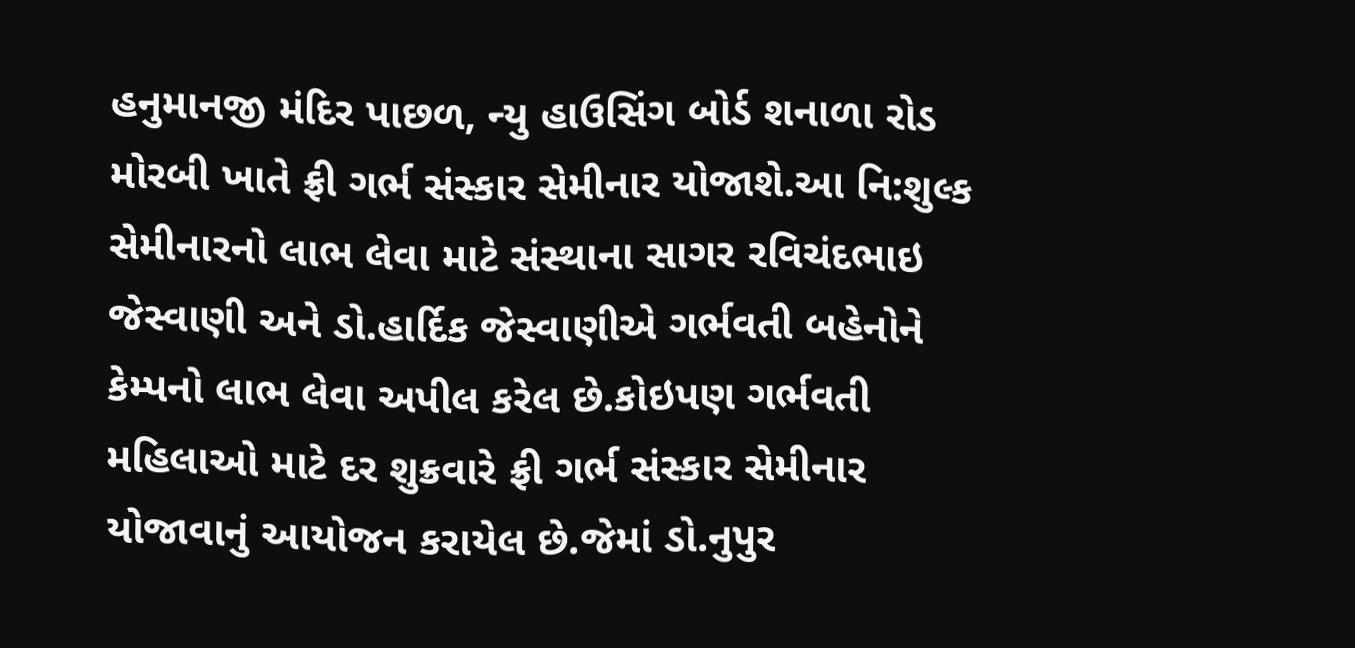હનુમાનજી મંદિર પાછળ, ન્યુ હાઉસિંગ બોર્ડ શનાળા રોડ મોરબી ખાતે ફ્રી ગર્ભ સંસ્કાર સેમીનાર યોજાશે.આ નિ:શુલ્ક સેમીનારનો લાભ લેવા માટે સંસ્થાના સાગર રવિચંદભાઇ જેસ્વાણી અને ડો.હાર્દિક જેસ્વાણીએ ગર્ભવતી બહેનોને કેમ્પનો લાભ લેવા અપીલ કરેલ છે.કોઇપણ ગર્ભવતી મહિલાઓ માટે દર શુક્રવારે ફ્રી ગર્ભ સંસ્કાર સેમીનાર યોજાવાનું આયોજન કરાયેલ છે.જેમાં ડો.નુપુર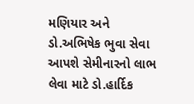મણિયાર અને ડો.અભિષેક ભુવા સેવા આપશે સેમીનારનો લાભ લેવા માટે ડો.હાર્દિક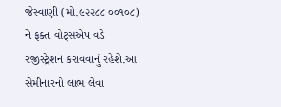જેસ્વાણી (મો.૯૨૨૮૮ ૦૦૧૦૮) ને ફક્ત વોટ્સએપ વડે રજીસ્ટ્રેશન કરાવવાનું રહેશે.આ સેમીનારનો લાભ લેવા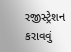રજીસ્ટ્રેશન કરાવવું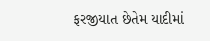ફરજીયાત છેતેમ યાદીમાં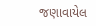જણાવાયેલ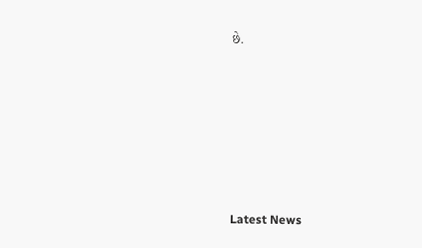છે.






Latest News